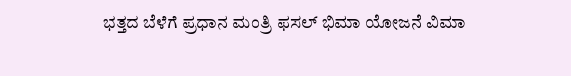ಭತ್ತದ ಬೆಳೆಗೆ ಪ್ರಧಾನ ಮಂತ್ರಿ ಫಸಲ್ ಭಿಮಾ ಯೋಜನೆ ವಿಮಾ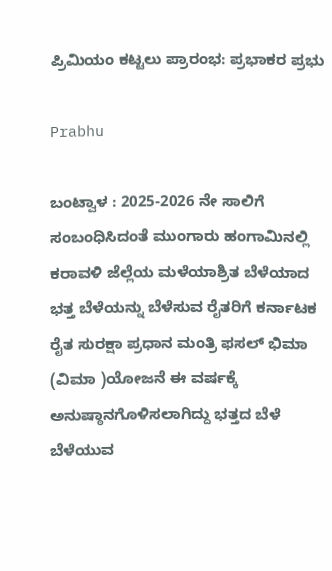ಪ್ರಿಮಿಯಂ ಕಟ್ಟಲು ಪ್ರಾರಂಭ: ಪ್ರಭಾಕರ ಪ್ರಭು

Prabhu

ಬಂಟ್ವಾಳ : 2025-2026 ನೇ ಸಾಲಿಗೆ ಸಂಬಂಧಿಸಿದಂತೆ ಮುಂಗಾರು ಹಂಗಾಮಿನಲ್ಲಿ ಕರಾವಳಿ ಜೆಲ್ಲೆಯ ಮಳೆಯಾಶ್ರಿತ ಬೆಳೆಯಾದ ಭತ್ತ ಬೆಳೆಯನ್ನು ಬೆಳೆಸುವ ರೈತರಿಗೆ ಕರ್ನಾಟಕ ರೈತ ಸುರಕ್ಷಾ ಪ್ರಧಾನ ಮಂತ್ರಿ ಫಸಲ್ ಭಿಮಾ (ವಿಮಾ )ಯೋಜನೆ ಈ ವರ್ಷಕ್ಕೆ ಅನುಷ್ಠಾನಗೊಳಿಸಲಾಗಿದ್ದು ಭತ್ತದ ಬೆಳೆ ಬೆಳೆಯುವ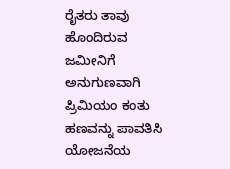ರೈತರು ತಾವು ಹೊಂದಿರುವ ಜಮೀನಿಗೆ ಅನುಗುಣವಾಗಿ ಪ್ರಿಮಿಯಂ ಕಂತು ಹಣವನ್ನು ಪಾವತಿಸಿ ಯೋಜನೆಯ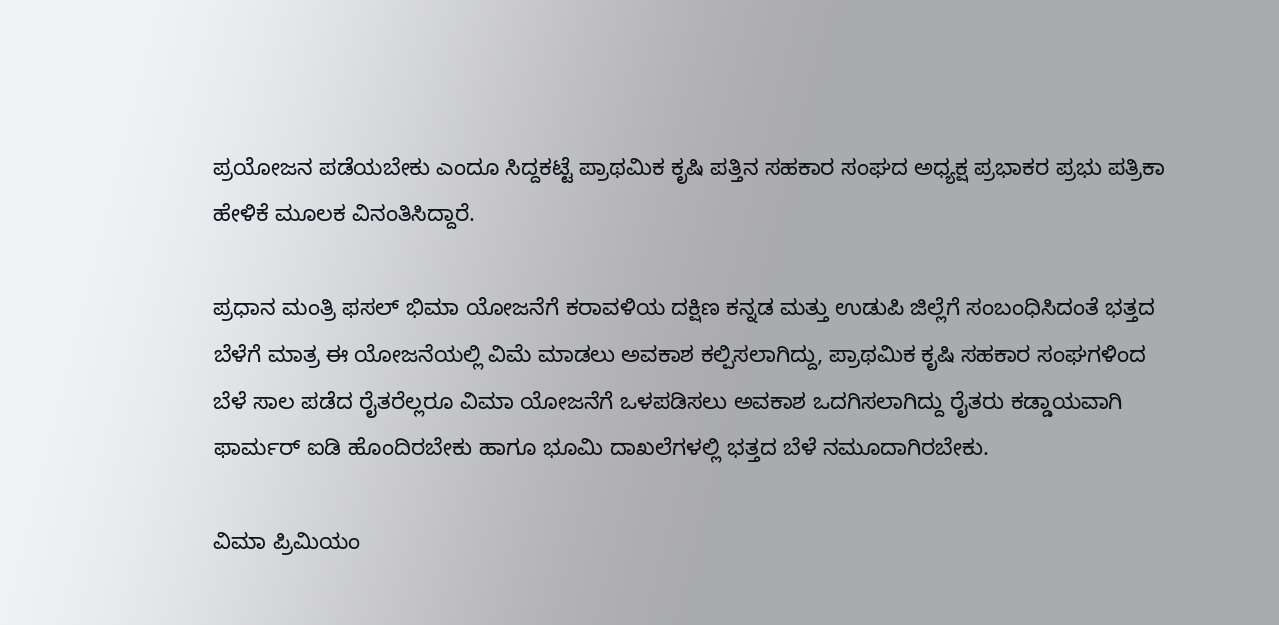ಪ್ರಯೋಜನ ಪಡೆಯಬೇಕು ಎಂದೂ ಸಿದ್ದಕಟ್ಟೆ ಪ್ರಾಥಮಿಕ ಕೃಷಿ ಪತ್ತಿನ ಸಹಕಾರ ಸಂಘದ ಅಧ್ಯಕ್ಷ ಪ್ರಭಾಕರ ಪ್ರಭು ಪತ್ರಿಕಾ ಹೇಳಿಕೆ ಮೂಲಕ ವಿನಂತಿಸಿದ್ದಾರೆ.

ಪ್ರಧಾನ ಮಂತ್ರಿ ಫಸಲ್ ಭಿಮಾ ಯೋಜನೆಗೆ ಕರಾವಳಿಯ ದಕ್ಷಿಣ ಕನ್ನಡ ಮತ್ತು ಉಡುಪಿ ಜಿಲ್ಲೆಗೆ ಸಂಬಂಧಿಸಿದಂತೆ ಭತ್ತದ ಬೆಳೆಗೆ ಮಾತ್ರ ಈ ಯೋಜನೆಯಲ್ಲಿ ವಿಮೆ ಮಾಡಲು ಅವಕಾಶ ಕಲ್ಪಿಸಲಾಗಿದ್ದು, ಪ್ರಾಥಮಿಕ ಕೃಷಿ ಸಹಕಾರ ಸಂಘಗಳಿಂದ ಬೆಳೆ ಸಾಲ ಪಡೆದ ರೈತರೆಲ್ಲರೂ ವಿಮಾ ಯೋಜನೆಗೆ ಒಳಪಡಿಸಲು ಅವಕಾಶ ಒದಗಿಸಲಾಗಿದ್ದು ರೈತರು ಕಡ್ಡಾಯವಾಗಿ ಫಾರ್ಮರ್ ಐಡಿ ಹೊಂದಿರಬೇಕು ಹಾಗೂ ಭೂಮಿ ದಾಖಲೆಗಳಲ್ಲಿ ಭತ್ತದ ಬೆಳೆ ನಮೂದಾಗಿರಬೇಕು.

ವಿಮಾ ಪ್ರಿಮಿಯಂ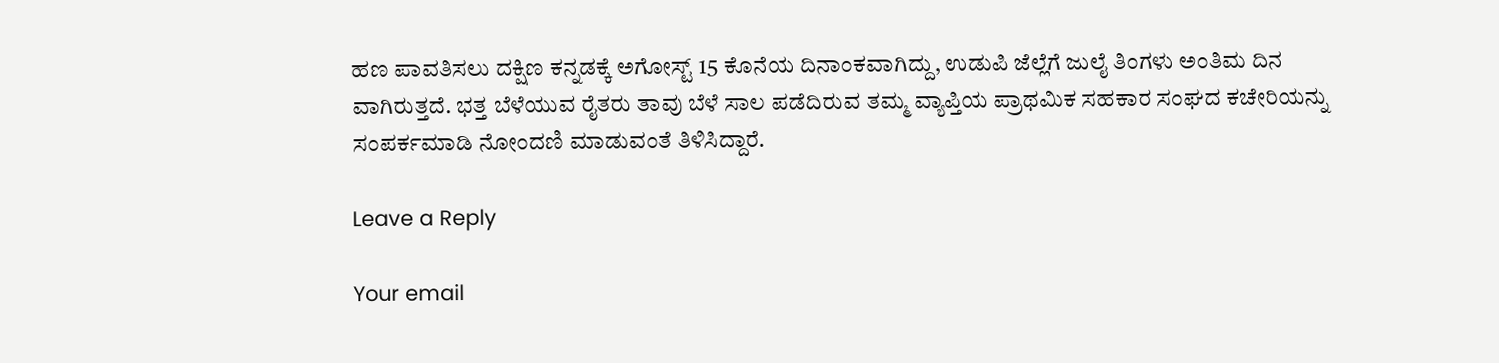ಹಣ ಪಾವತಿಸಲು ದಕ್ಷಿಣ ಕನ್ನಡಕ್ಕೆ ಅಗೋಸ್ಟ್ 15 ಕೊನೆಯ ದಿನಾಂಕವಾಗಿದ್ದು, ಉಡುಪಿ ಜೆಲ್ಲೆಗೆ ಜುಲೈ ತಿಂಗಳು ಅಂತಿಮ ದಿನ ವಾಗಿರುತ್ತದೆ. ಭತ್ತ ಬೆಳೆಯುವ ರೈತರು ತಾವು ಬೆಳೆ ಸಾಲ ಪಡೆದಿರುವ ತಮ್ಮ ವ್ಯಾಪ್ತಿಯ ಪ್ರಾಥಮಿಕ ಸಹಕಾರ ಸಂಘದ ಕಚೇರಿಯನ್ನು ಸಂಪರ್ಕಮಾಡಿ ನೋಂದಣಿ ಮಾಡುವಂತೆ ತಿಳಿಸಿದ್ದಾರೆ.

Leave a Reply

Your email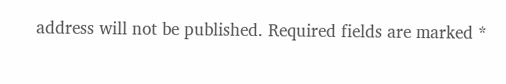address will not be published. Required fields are marked *